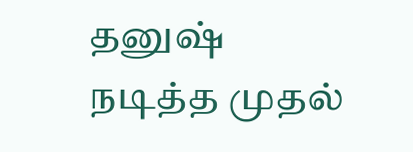தனுஷ் நடித்த முதல்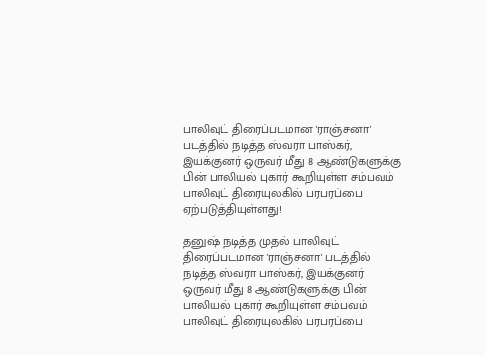பாலிவுட் திரைப்படமான 'ராஞ்சனா' படத்தில் நடித்த ஸ்வரா பாஸ்கர், இயக்குனர் ஒருவர் மீது 8 ஆண்டுகளுக்கு பின் பாலியல் புகார் கூறியுள்ள சம்பவம் பாலிவுட் திரையுலகில் பரபரப்பை ஏற்படுத்தியுள்ளது!

தனுஷ் நடித்த முதல் பாலிவுட் திரைப்படமான 'ராஞ்சனா' படத்தில் நடித்த ஸ்வரா பாஸ்கர், இயக்குனர் ஒருவர் மீது 8 ஆண்டுகளுக்கு பின் பாலியல் புகார் கூறியுள்ள சம்பவம் பாலிவுட் திரையுலகில் பரபரப்பை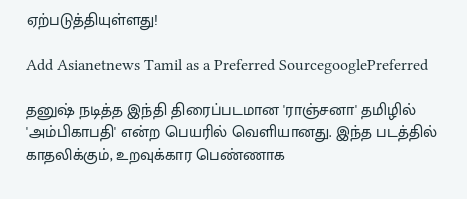ஏற்படுத்தியுள்ளது!

Add Asianetnews Tamil as a Preferred SourcegooglePreferred

தனுஷ் நடித்த இந்தி திரைப்படமான 'ராஞ்சனா' தமிழில் 'அம்பிகாபதி' என்ற பெயரில் வெளியானது. இந்த படத்தில் காதலிக்கும், உறவுக்கார பெண்ணாக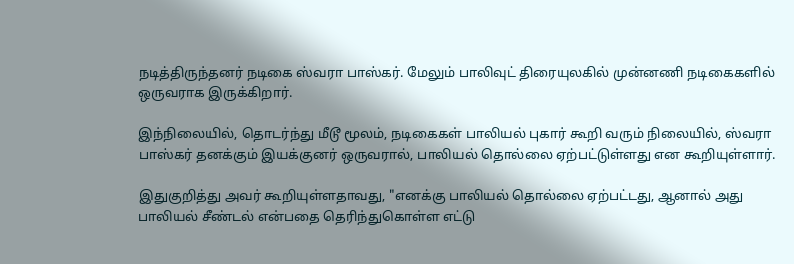நடித்திருந்தனர் நடிகை ஸ்வரா பாஸ்கர். மேலும் பாலிவுட் திரையுலகில் முன்னணி நடிகைகளில் ஒருவராக இருக்கிறார்.

இந்நிலையில், தொடர்ந்து மீடூ மூலம், நடிகைகள் பாலியல் புகார் கூறி வரும் நிலையில், ஸ்வரா பாஸ்கர் தனக்கும் இயக்குனர் ஒருவரால், பாலியல் தொல்லை ஏற்பட்டுள்ளது என கூறியுள்ளார்.

இதுகுறித்து அவர் கூறியுள்ளதாவது, "எனக்கு பாலியல் தொல்லை ஏற்பட்டது, ஆனால் அது பாலியல் சீண்டல் என்பதை தெரிந்துகொள்ள எட்டு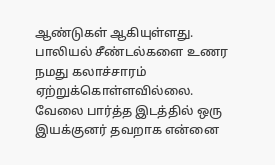ஆண்டுகள் ஆகியுள்ளது. பாலியல் சீண்டல்களை உணர நமது கலாச்சாரம் ஏற்றுக்கொள்ளவில்லை. வேலை பார்த்த இடத்தில் ஒரு இயக்குனர் தவறாக என்னை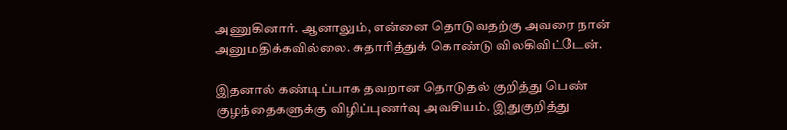அணுகினார். ஆனாலும், என்னை தொடுவதற்கு அவரை நான் அனுமதிக்கவில்லை. சுதாரித்துக் கொண்டு விலகிவிட்டேன்.

இதனால் கண்டிப்பாக தவறான தொடுதல் குறித்து பெண் குழந்தைகளுக்கு விழிப்புணர்வு அவசியம். இதுகுறித்து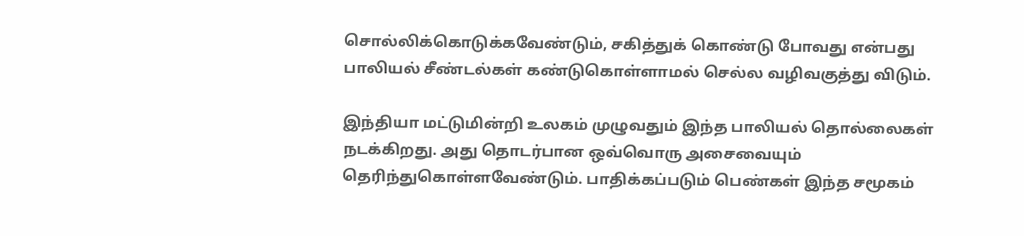சொல்லிக்கொடுக்கவேண்டும், சகித்துக் கொண்டு போவது என்பது பாலியல் சீண்டல்கள் கண்டுகொள்ளாமல் செல்ல வழிவகுத்து விடும்.

இந்தியா மட்டுமின்றி உலகம் முழுவதும் இந்த பாலியல் தொல்லைகள் நடக்கிறது. அது தொடர்பான ஒவ்வொரு அசைவையும் தெரிந்துகொள்ளவேண்டும். பாதிக்கப்படும் பெண்கள் இந்த சமூகம்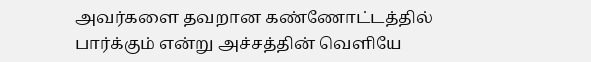அவர்களை தவறான கண்ணோட்டத்தில் பார்க்கும் என்று அச்சத்தின் வெளியே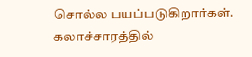சொல்ல பயப்படுகிறார்கள். கலாச்சாரத்தில்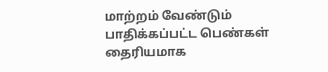மாற்றம் வேண்டும் பாதிக்கப்பட்ட பெண்கள் தைரியமாக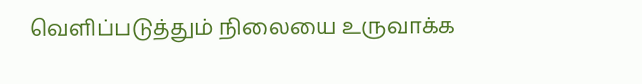வெளிப்படுத்தும் நிலையை உருவாக்க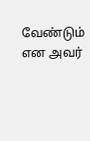வேண்டும் என அவர்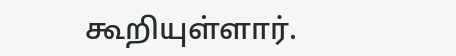கூறியுள்ளார்.